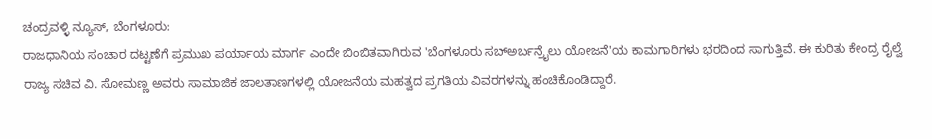ಚಂದ್ರವಳ್ಳಿ ನ್ಯೂಸ್, ಬೆಂಗಳೂರು:
ರಾಜಧಾನಿಯ ಸಂಚಾರ ದಟ್ಟಣೆಗೆ ಪ್ರಮುಖ ಪರ್ಯಾಯ ಮಾರ್ಗ ಎಂದೇ ಬಿಂಬಿತವಾಗಿರುವ 'ಬೆಂಗಳೂರು ಸಬ್ಅರ್ಬನ್ರೈಲು ಯೋಜನೆ'ಯ ಕಾಮಗಾರಿಗಳು ಭರದಿಂದ ಸಾಗುತ್ತಿವೆ. ಈ ಕುರಿತು ಕೇಂದ್ರ ರೈಲ್ವೆ ರಾಜ್ಯ ಸಚಿವ ವಿ. ಸೋಮಣ್ಣ ಅವರು ಸಾಮಾಜಿಕ ಜಾಲತಾಣಗಳಲ್ಲಿ ಯೋಜನೆಯ ಮಹತ್ವದ ಪ್ರಗತಿಯ ವಿವರಗಳನ್ನು ಹಂಚಿಕೊಂಡಿದ್ದಾರೆ.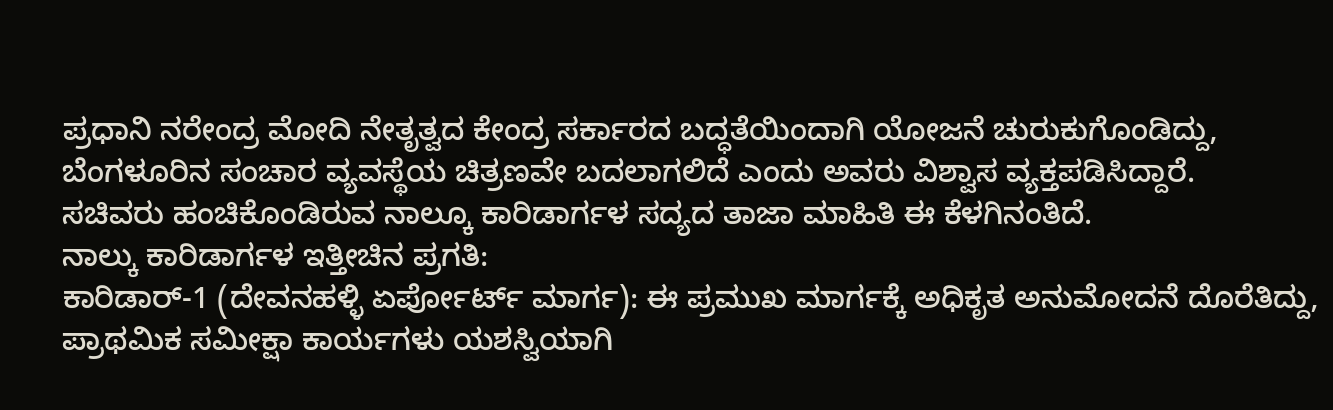ಪ್ರಧಾನಿ ನರೇಂದ್ರ ಮೋದಿ ನೇತೃತ್ವದ ಕೇಂದ್ರ ಸರ್ಕಾರದ ಬದ್ಧತೆಯಿಂದಾಗಿ ಯೋಜನೆ ಚುರುಕುಗೊಂಡಿದ್ದು, ಬೆಂಗಳೂರಿನ ಸಂಚಾರ ವ್ಯವಸ್ಥೆಯ ಚಿತ್ರಣವೇ ಬದಲಾಗಲಿದೆ ಎಂದು ಅವರು ವಿಶ್ವಾಸ ವ್ಯಕ್ತಪಡಿಸಿದ್ದಾರೆ.
ಸಚಿವರು ಹಂಚಿಕೊಂಡಿರುವ ನಾಲ್ಕೂ ಕಾರಿಡಾರ್ಗಳ ಸದ್ಯದ ತಾಜಾ ಮಾಹಿತಿ ಈ ಕೆಳಗಿನಂತಿದೆ.
ನಾಲ್ಕು ಕಾರಿಡಾರ್ಗಳ ಇತ್ತೀಚಿನ ಪ್ರಗತಿ:
ಕಾರಿಡಾರ್-1 (ದೇವನಹಳ್ಳಿ ಏರ್ಪೋರ್ಟ್ ಮಾರ್ಗ): ಈ ಪ್ರಮುಖ ಮಾರ್ಗಕ್ಕೆ ಅಧಿಕೃತ ಅನುಮೋದನೆ ದೊರೆತಿದ್ದು, ಪ್ರಾಥಮಿಕ ಸಮೀಕ್ಷಾ ಕಾರ್ಯಗಳು ಯಶಸ್ವಿಯಾಗಿ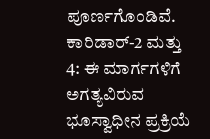ಪೂರ್ಣಗೊಂಡಿವೆ.
ಕಾರಿಡಾರ್-2 ಮತ್ತು 4: ಈ ಮಾರ್ಗಗಳಿಗೆ ಅಗತ್ಯವಿರುವ ಭೂಸ್ವಾಧೀನ ಪ್ರಕ್ರಿಯೆ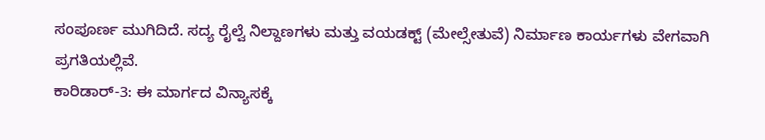ಸಂಪೂರ್ಣ ಮುಗಿದಿದೆ. ಸದ್ಯ ರೈಲ್ವೆ ನಿಲ್ದಾಣಗಳು ಮತ್ತು ವಯಡಕ್ಟ್ (ಮೇಲ್ಸೇತುವೆ) ನಿರ್ಮಾಣ ಕಾರ್ಯಗಳು ವೇಗವಾಗಿ ಪ್ರಗತಿಯಲ್ಲಿವೆ.
ಕಾರಿಡಾರ್-3: ಈ ಮಾರ್ಗದ ವಿನ್ಯಾಸಕ್ಕೆ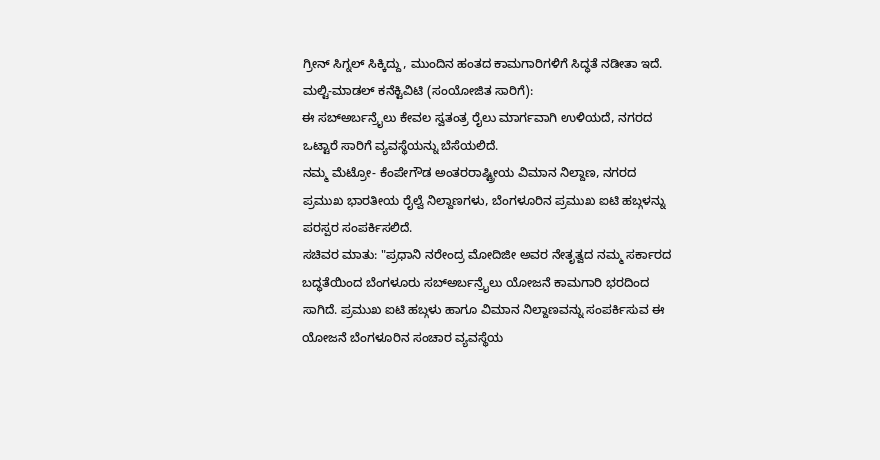ಗ್ರೀನ್ ಸಿಗ್ನಲ್ ಸಿಕ್ಕಿದ್ದು, ಮುಂದಿನ ಹಂತದ ಕಾಮಗಾರಿಗಳಿಗೆ ಸಿದ್ಧತೆ ನಡೀತಾ ಇದೆ.
ಮಲ್ಟಿ-ಮಾಡಲ್ ಕನೆಕ್ಟಿವಿಟಿ (ಸಂಯೋಜಿತ ಸಾರಿಗೆ):
ಈ ಸಬ್ಅರ್ಬನ್ರೈಲು ಕೇವಲ ಸ್ವತಂತ್ರ ರೈಲು ಮಾರ್ಗವಾಗಿ ಉಳಿಯದೆ, ನಗರದ ಒಟ್ಟಾರೆ ಸಾರಿಗೆ ವ್ಯವಸ್ಥೆಯನ್ನು ಬೆಸೆಯಲಿದೆ.
ನಮ್ಮ ಮೆಟ್ರೋ- ಕೆಂಪೇಗೌಡ ಅಂತರರಾಷ್ಟ್ರೀಯ ವಿಮಾನ ನಿಲ್ದಾಣ, ನಗರದ ಪ್ರಮುಖ ಭಾರತೀಯ ರೈಲ್ವೆ ನಿಲ್ದಾಣಗಳು, ಬೆಂಗಳೂರಿನ ಪ್ರಮುಖ ಐಟಿ ಹಬ್ಗಳನ್ನು ಪರಸ್ಪರ ಸಂಪರ್ಕಿಸಲಿದೆ.
ಸಚಿವರ ಮಾತು: "ಪ್ರಧಾನಿ ನರೇಂದ್ರ ಮೋದಿಜೀ ಅವರ ನೇತೃತ್ವದ ನಮ್ಮ ಸರ್ಕಾರದ ಬದ್ಧತೆಯಿಂದ ಬೆಂಗಳೂರು ಸಬ್ಅರ್ಬನ್ರೈಲು ಯೋಜನೆ ಕಾಮಗಾರಿ ಭರದಿಂದ ಸಾಗಿದೆ. ಪ್ರಮುಖ ಐಟಿ ಹಬ್ಗಳು ಹಾಗೂ ವಿಮಾನ ನಿಲ್ದಾಣವನ್ನು ಸಂಪರ್ಕಿಸುವ ಈ ಯೋಜನೆ ಬೆಂಗಳೂರಿನ ಸಂಚಾರ ವ್ಯವಸ್ಥೆಯ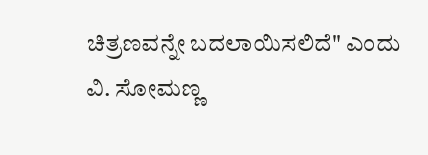ಚಿತ್ರಣವನ್ನೇ ಬದಲಾಯಿಸಲಿದೆ" ಎಂದು ವಿ. ಸೋಮಣ್ಣ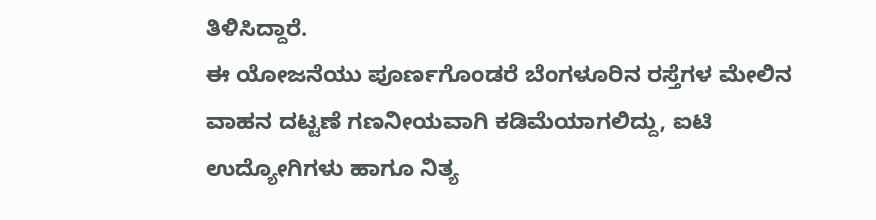ತಿಳಿಸಿದ್ದಾರೆ.
ಈ ಯೋಜನೆಯು ಪೂರ್ಣಗೊಂಡರೆ ಬೆಂಗಳೂರಿನ ರಸ್ತೆಗಳ ಮೇಲಿನ ವಾಹನ ದಟ್ಟಣೆ ಗಣನೀಯವಾಗಿ ಕಡಿಮೆಯಾಗಲಿದ್ದು, ಐಟಿ ಉದ್ಯೋಗಿಗಳು ಹಾಗೂ ನಿತ್ಯ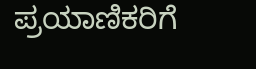ಪ್ರಯಾಣಿಕರಿಗೆ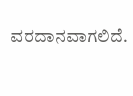ವರದಾನವಾಗಲಿದೆ.